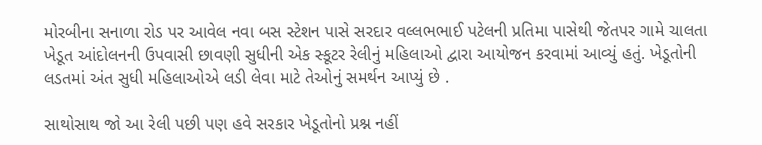મોરબીના સનાળા રોડ પર આવેલ નવા બસ સ્ટેશન પાસે સરદાર વલ્લભભાઈ પટેલની પ્રતિમા પાસેથી જેતપર ગામે ચાલતા ખેડૂત આંદોલનની ઉપવાસી છાવણી સુધીની એક સ્કૂટર રેલીનું મહિલાઓ દ્વારા આયોજન કરવામાં આવ્યું હતું. ખેડૂતોની લડતમાં અંત સુધી મહિલાઓએ લડી લેવા માટે તેઓનું સમર્થન આપ્યું છે .

સાથોસાથ જો આ રેલી પછી પણ હવે સરકાર ખેડૂતોનો પ્રશ્ન નહીં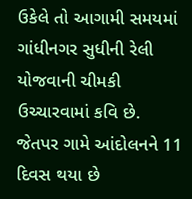ઉકેલે તો આગામી સમયમાં ગાંધીનગર સુધીની રેલી યોજવાની ચીમકી ઉચ્ચારવામાં કવિ છે.
જેતપર ગામે આંદોલનને 11 દિવસ થયા છે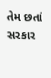તેમ છતાં સરકાર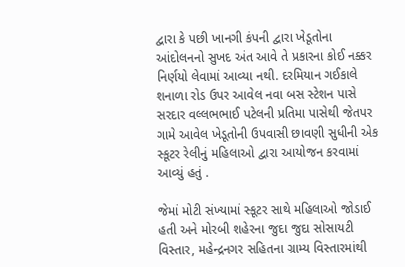દ્વારા કે પછી ખાનગી કંપની દ્વારા ખેડૂતોના આંદોલનનો સુખદ અંત આવે તે પ્રકારના કોઈ નક્કર નિર્ણયો લેવામાં આવ્યા નથી. દરમિયાન ગઈકાલે શનાળા રોડ ઉપર આવેલ નવા બસ સ્ટેશન પાસે સરદાર વલ્લભભાઈ પટેલની પ્રતિમા પાસેથી જેતપર ગામે આવેલ ખેડૂતોની ઉપવાસી છાવણી સુધીની એક સ્કૂટર રેલીનું મહિલાઓ દ્વારા આયોજન કરવામાં આવ્યું હતું .

જેમાં મોટી સંખ્યામાં સ્કૂટર સાથે મહિલાઓ જોડાઈ હતી અને મોરબી શહેરના જુદા જુદા સોસાયટી વિસ્તાર, મહેન્દ્રનગર સહિતના ગ્રામ્ય વિસ્તારમાંથી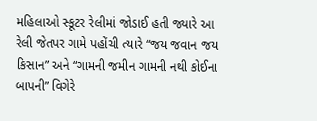મહિલાઓ સ્કૂટર રેલીમાં જોડાઈ હતી જ્યારે આ રેલી જેતપર ગામે પહોંચી ત્યારે “જય જવાન જય કિસાન” અને “ગામની જમીન ગામની નથી કોઈના બાપની” વિગેરે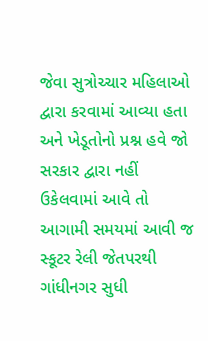જેવા સુત્રોચ્ચાર મહિલાઓ દ્વારા કરવામાં આવ્યા હતા અને ખેડૂતોનો પ્રશ્ન હવે જો સરકાર દ્વારા નહીં ઉકેલવામાં આવે તો આગામી સમયમાં આવી જ સ્કૂટર રેલી જેતપરથી ગાંધીનગર સુધી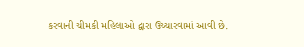કરવાની ચીમકી મહિલાઓ દ્વારા ઉચ્ચારવામાં આવી છે.